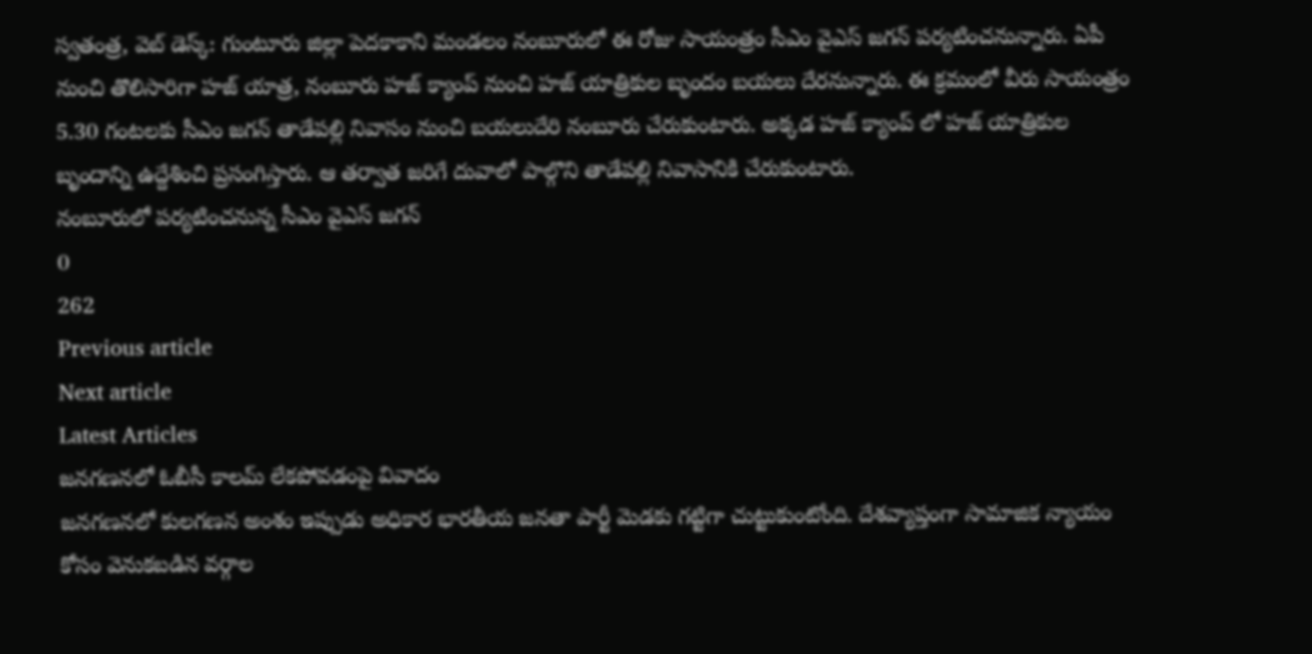స్వతంత్ర, వెబ్ డెస్క్: గుంటూరు జిల్లా పెదకాకాని మండలం నంబూరులో ఈ రోజు సాయంత్రం సీఎం వైఎస్ జగన్ పర్యటించనున్నారు. ఏపీ నుంచి తొలిసారిగా హజ్ యాత్ర, నంబూరు హజ్ క్యాంప్ నుంచి హజ్ యాత్రికుల బృందం బయలు దేరనున్నారు. ఈ క్రమంలో వీరు సాయంత్రం 5.30 గంటలకు సీఎం జగన్ తాడేపల్లి నివాసం నుంచి బయలుదేరి నంబూరు చేరుకుంటారు. అక్కడ హజ్ క్యాంప్ లో హజ్ యాత్రికుల బృందాన్ని ఉద్దేశించి ప్రసంగిస్తారు. ఆ తర్వాత జరిగే దువాలో పాల్గొని తాడేపల్లి నివాసానికి చేరుకుంటారు.
నంబూరులో పర్యటించనున్న సీఎం వైఎస్ జగన్
0
262
Previous article
Next article
Latest Articles
జనగణనలో ఓబీసీ కాలమ్ లేకపోవడంపై వివాదం
జనగణనలో కులగణన అంశం ఇప్పుడు అధికార భారతీయ జనతా పార్టీ మెడకు గట్టిగా చుట్టుకుంటోంది. దేశవ్యాప్తంగా సామాజిక న్యాయం కోసం వెనుకబడిన వర్గాల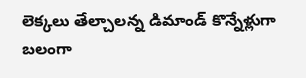లెక్కలు తేల్చాలన్న డిమాండ్ కొన్నేళ్లుగా బలంగా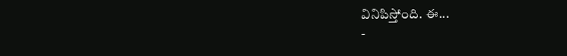వినిపిస్తోంది. ఈ...
-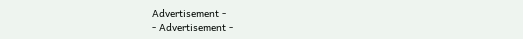Advertisement -
- Advertisement -